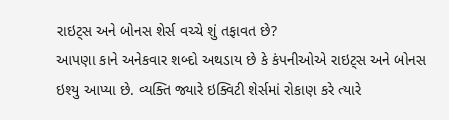રાઇટ્સ અને બોનસ શેર્સ વચ્ચે શું તફાવત છે?
આપણા કાને અનેકવાર શબ્દો અથડાય છે કે કંપનીઓએ રાઇટ્સ અને બોનસ ઇશ્યુ આપ્યા છે. વ્યક્તિ જ્યારે ઇક્વિટી શેર્સમાં રોકાણ કરે ત્યારે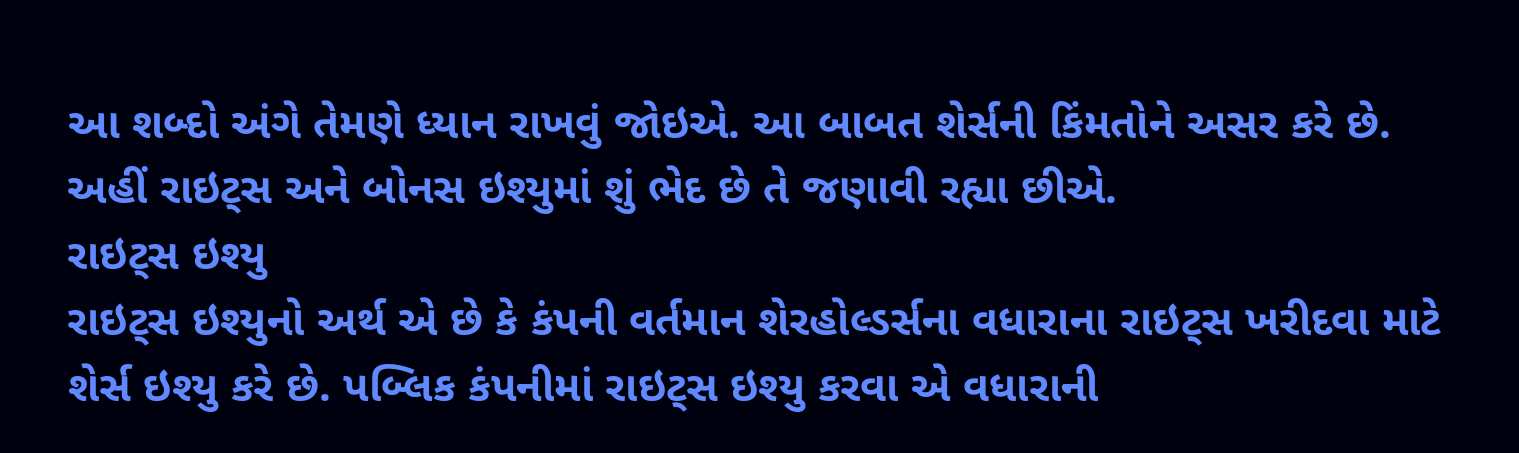આ શબ્દો અંગે તેમણે ધ્યાન રાખવું જોઇએ. આ બાબત શેર્સની કિંમતોને અસર કરે છે. અહીં રાઇટ્સ અને બોનસ ઇશ્યુમાં શું ભેદ છે તે જણાવી રહ્યા છીએ.
રાઇટ્સ ઇશ્યુ
રાઇટ્સ ઇશ્યુનો અર્થ એ છે કે કંપની વર્તમાન શેરહોલ્ડર્સના વધારાના રાઇટ્સ ખરીદવા માટે શેર્સ ઇશ્યુ કરે છે. પબ્લિક કંપનીમાં રાઇટ્સ ઇશ્યુ કરવા એ વધારાની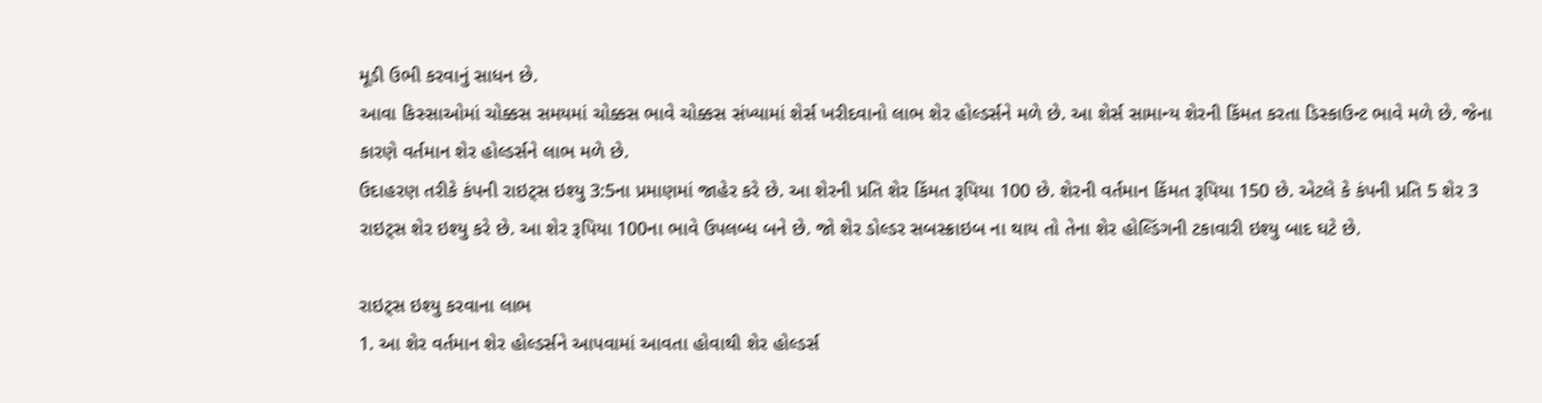મૂડી ઉભી કરવાનું સાધન છે.
આવા કિસ્સાઓમાં ચોક્કસ સમયમાં ચોક્કસ ભાવે ચોક્કસ સંખ્યામાં શેર્સ ખરીદવાનો લાભ શેર હોલ્ડર્સને મળે છે. આ શેર્સ સામાન્ય શેરની કિંમત કરતા ડિસ્કાઉન્ટ ભાવે મળે છે. જેના કારણે વર્તમાન શેર હોલ્ડર્સને લાભ મળે છે.
ઉદાહરણ તરીકે કંપની રાઇટ્સ ઇશ્યુ 3:5ના પ્રમાણમાં જાહેર કરે છે. આ શેરની પ્રતિ શેર કિંમત રૂપિયા 100 છે. શેરની વર્તમાન કિંમત રૂપિયા 150 છે. એટલે કે કંપની પ્રતિ 5 શેર 3 રાઇટ્સ શેર ઇશ્યુ કરે છે. આ શેર રૂપિયા 100ના ભાવે ઉપલબ્ધ બને છે. જો શેર ડોલ્ડર સબસ્ક્રાઇબ ના થાય તો તેના શેર હોલ્ડિંગની ટકાવારી ઇશ્યુ બાદ ઘટે છે.

રાઇટ્સ ઇશ્યુ કરવાના લાભ
1. આ શેર વર્તમાન શેર હોલ્ડર્સને આપવામાં આવતા હોવાથી શેર હોલ્ડર્સ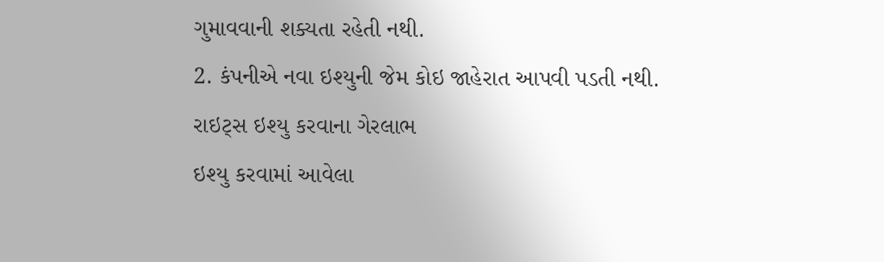ગુમાવવાની શક્યતા રહેતી નથી.
2. કંપનીએ નવા ઇશ્યુની જેમ કોઇ જાહેરાત આપવી પડતી નથી.
રાઇટ્સ ઇશ્યુ કરવાના ગેરલાભ
ઇશ્યુ કરવામાં આવેલા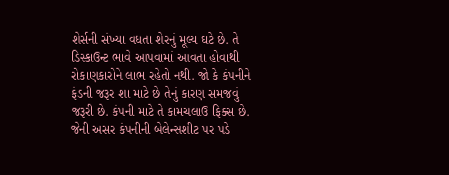શેર્સની સંખ્યા વધતા શેરનું મૂલ્ય ઘટે છે. તે ડિસ્કાઉન્ટ ભાવે આપવામાં આવતા હોવાથી રોકાણકારોને લાભ રહેતો નથી. જો કે કંપનીને ફંડની જરૂર શા માટે છે તેનું કારણ સમજવું જરૂરી છે. કંપની માટે તે કામચલાઉ ફિક્સ છે. જેની અસર કંપનીની બેલેન્સશીટ પર પડે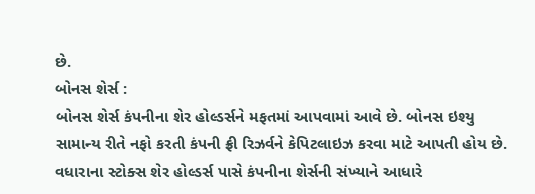છે.
બોનસ શેર્સ :
બોનસ શેર્સ કંપનીના શેર હોલ્ડર્સને મફતમાં આપવામાં આવે છે. બોનસ ઇશ્યુ સામાન્ય રીતે નફો કરતી કંપની ફ્રી રિઝર્વને કેપિટલાઇઝ કરવા માટે આપતી હોય છે. વધારાના સ્ટોક્સ શેર હોલ્ડર્સ પાસે કંપનીના શેર્સની સંખ્યાને આધારે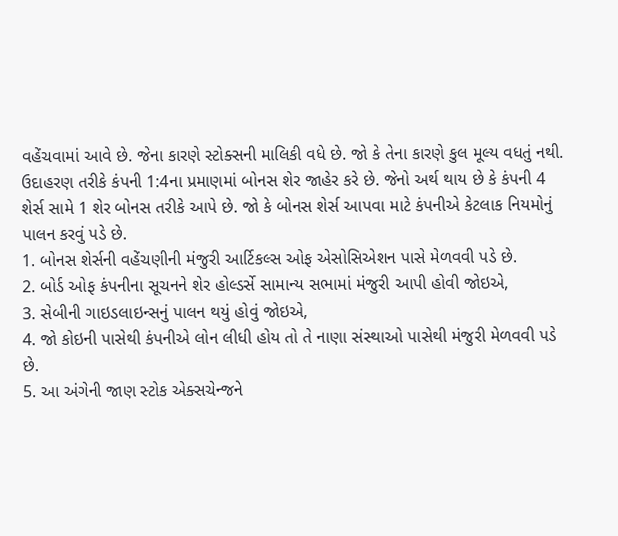વહેંચવામાં આવે છે. જેના કારણે સ્ટોક્સની માલિકી વધે છે. જો કે તેના કારણે કુલ મૂલ્ય વધતું નથી.
ઉદાહરણ તરીકે કંપની 1:4ના પ્રમાણમાં બોનસ શેર જાહેર કરે છે. જેનો અર્થ થાય છે કે કંપની 4 શેર્સ સામે 1 શેર બોનસ તરીકે આપે છે. જો કે બોનસ શેર્સ આપવા માટે કંપનીએ કેટલાક નિયમોનું પાલન કરવું પડે છે.
1. બોનસ શેર્સની વહેંચણીની મંજુરી આર્ટિકલ્સ ઓફ એસોસિએશન પાસે મેળવવી પડે છે.
2. બોર્ડ ઓફ કંપનીના સૂચનને શેર હોલ્ડર્સે સામાન્ય સભામાં મંજુરી આપી હોવી જોઇએ,
3. સેબીની ગાઇડલાઇન્સનું પાલન થયું હોવું જોઇએ,
4. જો કોઇની પાસેથી કંપનીએ લોન લીધી હોય તો તે નાણા સંસ્થાઓ પાસેથી મંજુરી મેળવવી પડે છે.
5. આ અંગેની જાણ સ્ટોક એક્સચેન્જને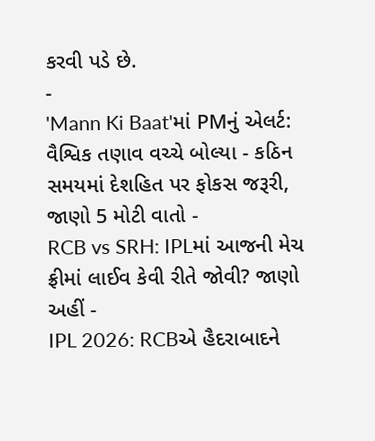કરવી પડે છે.
-
'Mann Ki Baat'માં PMનું એલર્ટ: વૈશ્વિક તણાવ વચ્ચે બોલ્યા - કઠિન સમયમાં દેશહિત પર ફોકસ જરૂરી, જાણો 5 મોટી વાતો -
RCB vs SRH: IPLમાં આજની મેચ ફ્રીમાં લાઈવ કેવી રીતે જોવી? જાણો અહીં -
IPL 2026: RCBએ હૈદરાબાદને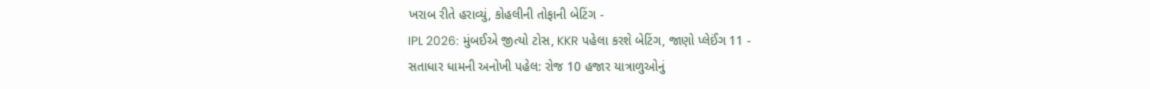ખરાબ રીતે હરાવ્યું, કોહલીની તોફાની બેટિંગ -
IPL 2026: મુંબઈએ જીત્યો ટોસ, KKR પહેલા કરશે બેટિંગ, જાણો પ્લેઈંગ 11 -
સતાધાર ધામની અનોખી પહેલ: રોજ 10 હજાર યાત્રાળુઓનું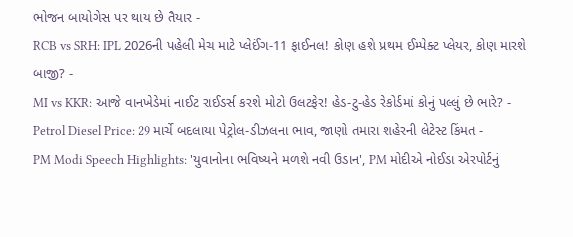ભોજન બાયોગેસ પર થાય છે તૈયાર -
RCB vs SRH: IPL 2026ની પહેલી મેચ માટે પ્લેઈંગ-11 ફાઈનલ! કોણ હશે પ્રથમ ઈમ્પેક્ટ પ્લેયર, કોણ મારશે બાજી? -
MI vs KKR: આજે વાનખેડેમાં નાઈટ રાઈડર્સ કરશે મોટો ઉલટફેર! હેડ-ટુ-હેડ રેકોર્ડમાં કોનું પલ્લું છે ભારે? -
Petrol Diesel Price: 29 માર્ચે બદલાયા પેટ્રોલ-ડીઝલના ભાવ, જાણો તમારા શહેરની લેટેસ્ટ કિંમત -
PM Modi Speech Highlights: 'યુવાનોના ભવિષ્યને મળશે નવી ઉડાન', PM મોદીએ નોઈડા એરપોર્ટનું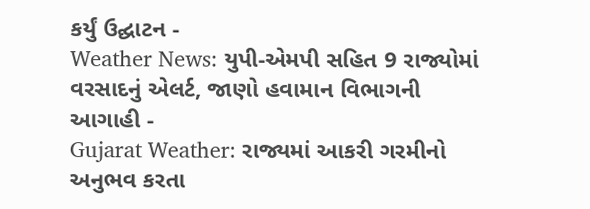કર્યું ઉદ્ઘાટન -
Weather News: યુપી-એમપી સહિત 9 રાજ્યોમાં વરસાદનું એલર્ટ, જાણો હવામાન વિભાગની આગાહી -
Gujarat Weather: રાજ્યમાં આકરી ગરમીનો અનુભવ કરતા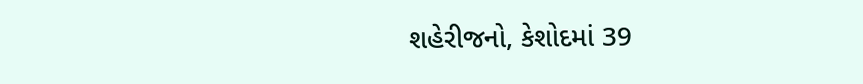શહેરીજનો, કેશોદમાં 39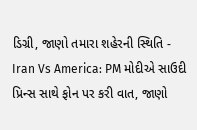ડિગ્રી, જાણો તમારા શહેરની સ્થિતિ -
Iran Vs America: PM મોદીએ સાઉદી પ્રિન્સ સાથે ફોન પર કરી વાત, જાણો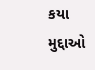કયા મુદ્દાઓ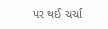પર થઈ ચર્ચા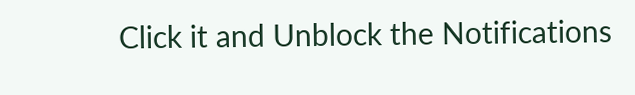Click it and Unblock the Notifications